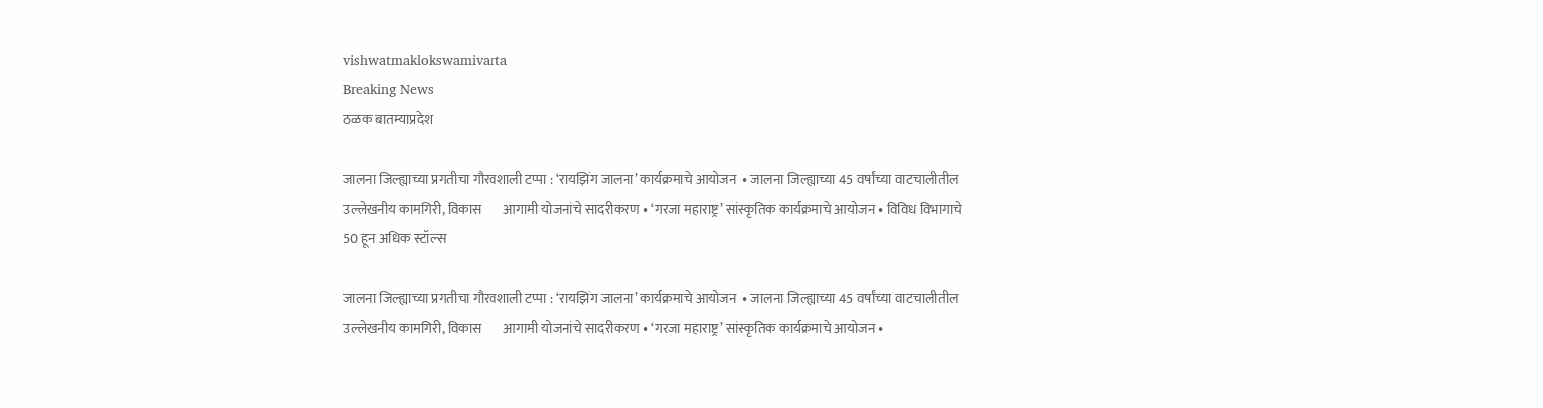vishwatmaklokswamivarta
Breaking News
ठळक बातम्याप्रदेश

जालना जिल्ह्याच्या प्रगतीचा गौरवशाली टप्पा : ‘रायझिंग जालना’ कार्यक्रमाचे आयोजन  • जालना जिल्ह्याच्या 45 वर्षांच्या वाटचालीतील उल्लेखनीय कामगिरी, विकास        आगामी योजनांचे सादरीकरण • ‘गरजा महाराष्ट्र’ सांस्कृतिक कार्यक्रमाचे आयोजन • विविध विभागाचे 50 हून अधिक स्टॉल्स

जालना जिल्ह्याच्या प्रगतीचा गौरवशाली टप्पा : ‘रायझिंग जालना’ कार्यक्रमाचे आयोजन  • जालना जिल्ह्याच्या 45 वर्षांच्या वाटचालीतील उल्लेखनीय कामगिरी, विकास        आगामी योजनांचे सादरीकरण • ‘गरजा महाराष्ट्र’ सांस्कृतिक कार्यक्रमाचे आयोजन •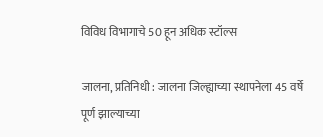विविध विभागाचे 50 हून अधिक स्टॉल्स

जालना, प्रतिनिधी : जालना जिल्ह्याच्या स्थापनेला 45 वर्षे पूर्ण झाल्याच्या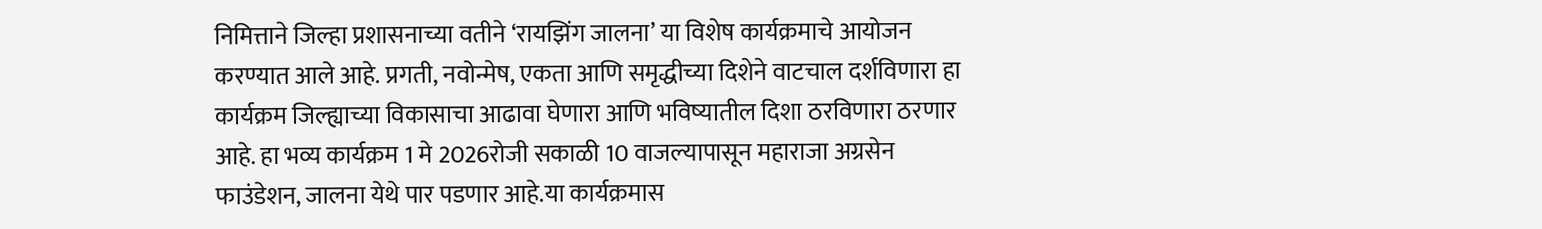निमित्ताने जिल्हा प्रशासनाच्या वतीने ‘रायझिंग जालना’ या विशेष कार्यक्रमाचे आयोजन करण्यात आले आहे. प्रगती, नवोन्मेष, एकता आणि समृद्धीच्या दिशेने वाटचाल दर्शविणारा हा कार्यक्रम जिल्ह्याच्या विकासाचा आढावा घेणारा आणि भविष्यातील दिशा ठरविणारा ठरणार आहे. हा भव्य कार्यक्रम 1 मे 2026रोजी सकाळी 10 वाजल्यापासून महाराजा अग्रसेन फाउंडेशन, जालना येथे पार पडणार आहे.या कार्यक्रमास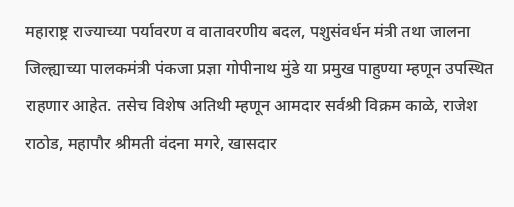महाराष्ट्र राज्याच्या पर्यावरण व वातावरणीय बदल, पशुसंवर्धन मंत्री तथा जालना जिल्ह्याच्या पालकमंत्री पंकजा प्रज्ञा गोपीनाथ मुंडे या प्रमुख पाहुण्या म्हणून उपस्थित राहणार आहेत. तसेच विशेष अतिथी म्हणून आमदार सर्वश्री विक्रम काळे, राजेश राठोड, महापौर श्रीमती वंदना मगरे, खासदार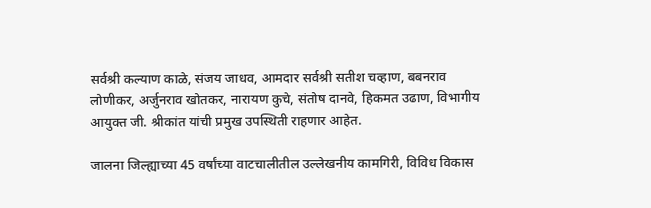सर्वश्री कल्याण काळे, संजय जाधव, आमदार सर्वश्री सतीश चव्हाण, बबनराव लोणीकर, अर्जुनराव खोतकर, नारायण कुचे, संतोष दानवे, हिकमत उढाण, विभागीय आयुक्त जी. श्रीकांत यांची प्रमुख उपस्थिती राहणार आहेत.

जालना जिल्ह्याच्या 45 वर्षांच्या वाटचालीतील उल्लेखनीय कामगिरी, विविध विकास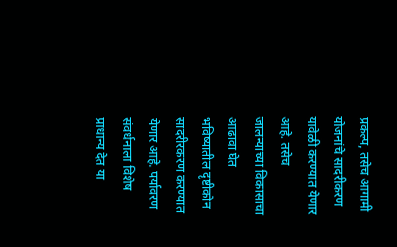प्रकल्प, तसेच आगामी योजनांचे सादरीकरण यावेळी करण्यात येणार आहे. तसेच जालन्याच्या विकासाचा आढावा घेत भविष्यातील दृष्टीकोन सादरीरकरण करण्यात येणार आहे. पर्यावरण संवर्धनाला विशेष प्राधान्य देत या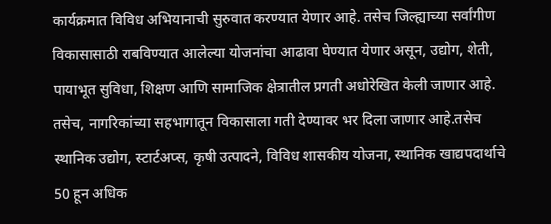कार्यक्रमात विविध अभियानाची सुरुवात करण्यात येणार आहे. तसेच जिल्ह्याच्या सर्वांगीण विकासासाठी राबविण्यात आलेल्या योजनांचा आढावा घेण्यात येणार असून, उद्योग, शेती, पायाभूत सुविधा, शिक्षण आणि सामाजिक क्षेत्रातील प्रगती अधोरेखित केली जाणार आहे. तसेच, नागरिकांच्या सहभागातून विकासाला गती देण्यावर भर दिला जाणार आहे.तसेच स्थानिक उद्योग, स्टार्टअप्स, कृषी उत्पादने, विविध शासकीय योजना, स्थानिक खाद्यपदार्थाचे 50 हून अधिक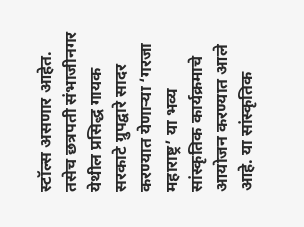स्टॉल्स असणार आहेत. तसेच छत्रपती संभाजीनगर येथील प्रसिद्ध गायक सरकाटे ग्रुपद्वारे सादर करण्यात येणाऱ्या ‘गरजा महाराष्ट्र’ या भव्य सांस्कृतिक कार्यक्रमाचे आयोजन करण्यात आले आहे. या सांस्कृतिक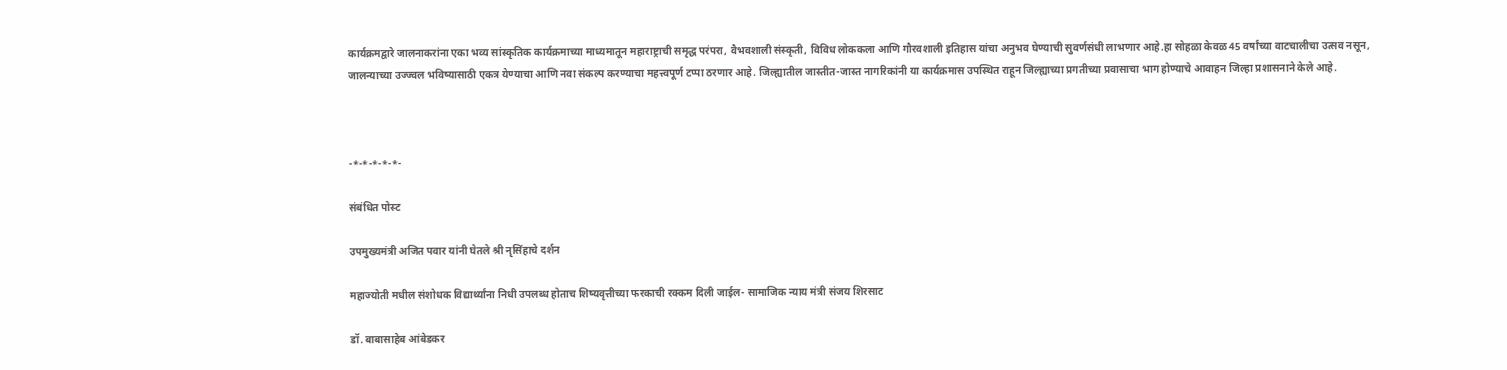कार्यक्रमद्वारे जालनाकरांना एका भव्य सांस्कृतिक कार्यक्रमाच्या माध्यमातून महाराष्ट्राची समृद्ध परंपरा, वैभवशाली संस्कृती, विविध लोककला आणि गौरवशाली इतिहास यांचा अनुभव घेण्याची सुवर्णसंधी लाभणार आहे.हा सोहळा केवळ 45 वर्षांच्या वाटचालीचा उत्सव नसून, जालन्याच्या उज्ज्वल भविष्यासाठी एकत्र येण्याचा आणि नवा संकल्प करण्याचा महत्त्वपूर्ण टप्पा ठरणार आहे. जिल्ह्यातील जास्तीत-जास्त नागरिकांनी या कार्यक्रमास उपस्थित राहून जिल्ह्याच्या प्रगतीच्या प्रवासाचा भाग होण्याचे आवाहन जिल्हा प्रशासनाने केले आहे.



-*-*-*-*-*-

संबंधित पोस्ट

उपमुख्यमंत्री अजित पवार यांनी घेतले श्री नृसिंहाचे दर्शन

महाज्योती मधील संशोधक विद्यार्थ्यांना निधी उपलब्ध होताच शिष्यवृत्तीच्या फरकाची रक्कम दिली जाईल- सामाजिक न्याय मंत्री संजय शिरसाट

डॉ. बाबासाहेब आंबेडकर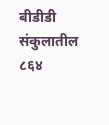बीडीडी संकुलातील ८६४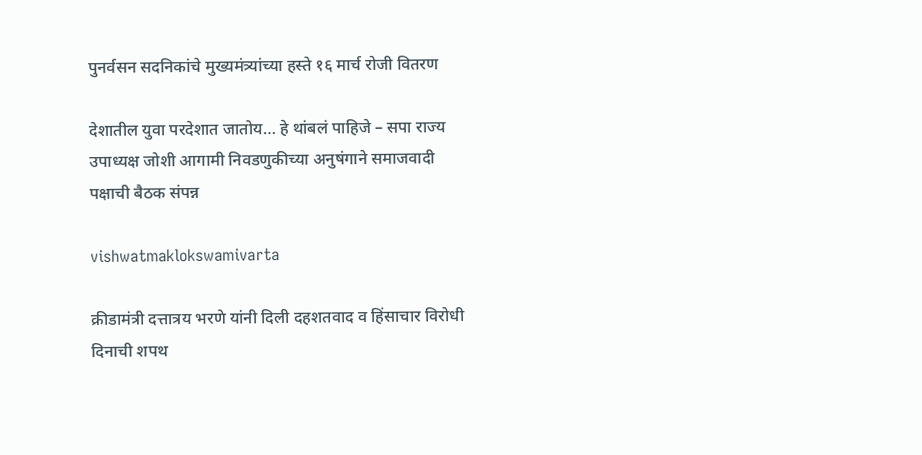पुनर्वसन सदनिकांचे मुख्यमंत्र्यांच्या हस्ते १६ मार्च रोजी वितरण

देशातील युवा परदेशात जातोय… हे थांबलं पाहिजे – सपा राज्य उपाध्यक्ष जोशी आगामी निवडणुकीच्या अनुषंगाने समाजवादी पक्षाची बैठक संपन्न

vishwatmaklokswamivarta

क्रीडामंत्री दत्तात्रय भरणे यांनी दिली दहशतवाद व हिंसाचार विरोधी दिनाची शपथ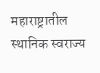महाराष्ट्रातील स्थानिक स्वराज्य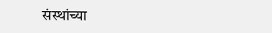संस्थांच्या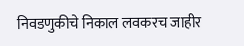निवडणुकीचे निकाल लवकरच जाहीर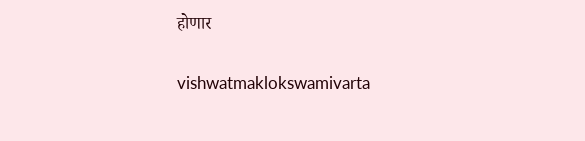होणार

vishwatmaklokswamivarta